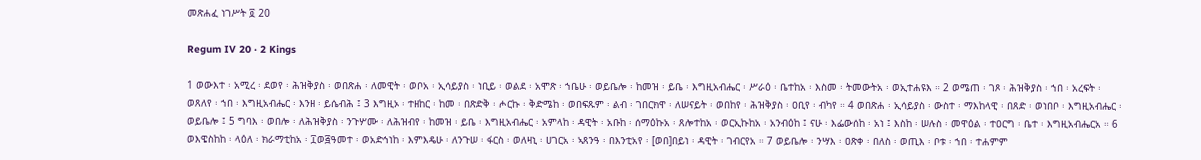መጽሐፈ ነገሥት ፬ 20

Regum IV 20 · 2 Kings

1 ወውእተ ፡ አሚረ ፡ ደወየ ፡ ሕዝቅያስ ፡ ወበጽሐ ፡ ለመዊት ፡ ወቦአ ፡ ኢሳይያስ ፡ ነቢይ ፡ ወልደ ፡ አሞጽ ፡ ኀቤሁ ፡ ወይቤሎ ፡ ከመዝ ፡ ይቤ ፡ እግዚአብሔር ፡ ሥራዕ ፡ ቤተከአ ፡ እስመ ፡ ትመውትአ ፡ ወኢተሐዩእ ። 2 ወሜጠ ፡ ገጾ ፡ ሕዝቅያስ ፡ ኀበ ፡ አረፍት ፡ ወጸለየ ፡ ኀበ ፡ እግዚአብሔር ፡ እንዘ ፡ ይሴብሕ ፤ 3 እግዚኦ ፡ ተዘከር ፡ ከመ ፡ በጽድቅ ፡ ሖርኩ ፡ ቅድሜከ ፡ ወበፍጹም ፡ ልብ ፡ ገበርክዋ ፡ ለሠናይት ፡ ወበከየ ፡ ሕዝቅያስ ፡ ዐቢየ ፡ ብካየ ። 4 ወበጽሐ ፡ ኢሳይያስ ፡ ውስተ ፡ ማእከላዊ ፡ በጸድ ፡ ወነበቦ ፡ እግዚአብሔር ፡ ወይቤሎ ፤ 5 ግባእ ፡ ወበሎ ፡ ለሕዝቅያስ ፡ ንጉሦሙ ፡ ለሕዝብየ ፡ ከመዝ ፡ ይቤ ፡ እግዚአብሔር ፡ አምላከ ፡ ዳዊት ፡ አቡከ ፡ ሰማዕኩአ ፡ ጸሎተከአ ፡ ወርኢኩከአ ፡ አንብዕከ ፤ ናሁ ፡ እፌውሰከ ፡ አነ ፤ እስከ ፡ ሠሉስ ፡ መዋዕል ፡ ተዐርግ ፡ ቤተ ፡ እግዚአብሔርአ ። 6 ወእዌስከከ ፡ ላዕለ ፡ ክራማቲከአ ፡ ፲ወ፭ዓመተ ፡ ወአድኅነከ ፡ እምእዴሁ ፡ ለንጉሠ ፡ ፋርስ ፡ ወለዛኒ ፡ ሀገርአ ፡ ኣጸንዓ ፡ በእንቲአየ ፡ [ወበ]በይነ ፡ ዳዊት ፡ ገብርየአ ። 7 ወይቤሎ ፡ ንሣእ ፡ ዐጽቀ ፡ በለስ ፡ ወጢእ ፡ ቦቱ ፡ ኀበ ፡ ተሐምም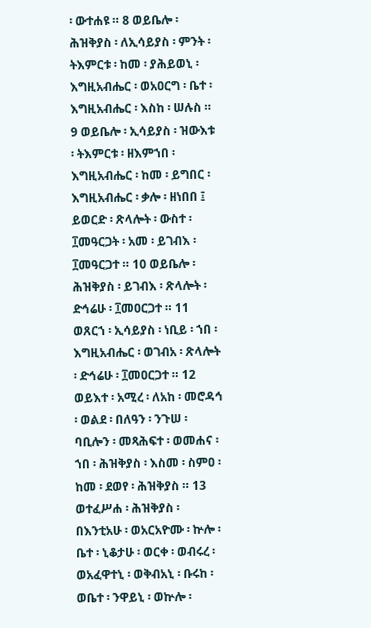፡ ውተሐዩ ። 8 ወይቤሎ ፡ ሕዝቅያስ ፡ ለኢሳይያስ ፡ ምንት ፡ ትእምርቱ ፡ ከመ ፡ ያሕይወኒ ፡ እግዚአብሔር ፡ ወአዐርግ ፡ ቤተ ፡ እግዚአብሔር ፡ እስከ ፡ ሠሉስ ። 9 ወይቤሎ ፡ ኢሳይያስ ፡ ዝውእቱ ፡ ትእምርቱ ፡ ዘእምኀበ ፡ እግዚአብሔር ፡ ከመ ፡ ይግበር ፡ እግዚአብሔር ፡ ቃሎ ፡ ዘነበበ ፤ ይወርድ ፡ ጽላሎት ፡ ውስተ ፡ ፲መዓርጋት ፡ አመ ፡ ይገብእ ፡ ፲መዓርጋተ ። 10 ወይቤሎ ፡ ሕዝቅያስ ፡ ይገብእ ፡ ጽላሎት ፡ ድኅሬሁ ፡ ፲መዐርጋተ ። 11 ወጸርኀ ፡ ኢሳይያስ ፡ ነቢይ ፡ ኀበ ፡ እግዚአብሔር ፡ ወገብአ ፡ ጽላሎት ፡ ድኅሬሁ ፡ ፲መዐርጋተ ። 12 ወይእተ ፡ አሚረ ፡ ለአከ ፡ መሮዳኅ ፡ ወልደ ፡ በለዓን ፡ ንጉሠ ፡ ባቢሎን ፡ መጻሕፍተ ፡ ወመሐና ፡ ኀበ ፡ ሕዝቅያስ ፡ እስመ ፡ ስምዐ ፡ ከመ ፡ ደወየ ፡ ሕዝቅያስ ። 13 ወተፈሥሐ ፡ ሕዝቅያስ ፡ በእንቲአሁ ፡ ወአርአዮሙ ፡ ኵሎ ፡ ቤተ ፡ ኒቆታሁ ፡ ወርቀ ፡ ወብሩረ ፡ ወአፈዋተኒ ፡ ወቅብአኒ ፡ ቡሩከ ፡ ወቤተ ፡ ንዋይኒ ፡ ወኵሎ ፡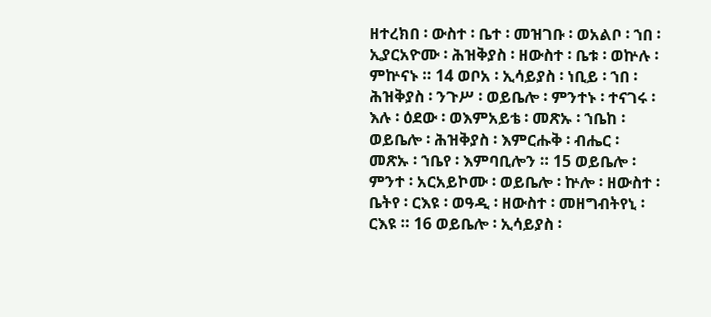ዘተረክበ ፡ ውስተ ፡ ቤተ ፡ መዝገቡ ፡ ወአልቦ ፡ ኀበ ፡ ኢያርአዮሙ ፡ ሕዝቅያስ ፡ ዘውስተ ፡ ቤቱ ፡ ወኵሉ ፡ ምኵናኑ ። 14 ወቦአ ፡ ኢሳይያስ ፡ ነቢይ ፡ ኀበ ፡ ሕዝቅያስ ፡ ንጉሥ ፡ ወይቤሎ ፡ ምንተኑ ፡ ተናገሩ ፡ እሉ ፡ ዕደው ፡ ወእምአይቴ ፡ መጽኡ ፡ ኀቤከ ፡ ወይቤሎ ፡ ሕዝቅያስ ፡ እምርሑቅ ፡ ብሔር ፡ መጽኡ ፡ ኀቤየ ፡ እምባቢሎን ። 15 ወይቤሎ ፡ ምንተ ፡ አርአይኮሙ ፡ ወይቤሎ ፡ ኵሎ ፡ ዘውስተ ፡ ቤትየ ፡ ርእዩ ፡ ወዓዲ ፡ ዘውስተ ፡ መዘግብትየኒ ፡ ርእዩ ። 16 ወይቤሎ ፡ ኢሳይያስ ፡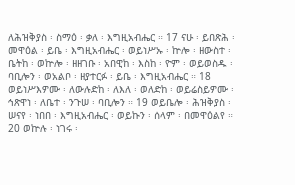ለሕዝቅያስ ፡ ስማዕ ፡ ቃለ ፡ እግዚአብሔር ። 17 ናሁ ፡ ይበጽሕ ፡ መዋዕል ፡ ይቤ ፡ እግዚአብሔር ፡ ወይነሥኡ ፡ ኵሎ ፡ ዘውስተ ፡ ቤትከ ፡ ወኵሎ ፡ ዘዘገቡ ፡ አበዊከ ፡ እስከ ፡ ዮም ፡ ወይወስዱ ፡ ባቢሎን ፡ ወአልቦ ፡ ዘያተርፉ ፡ ይቤ ፡ እግዚአብሔር ። 18 ወይነሥእዎሙ ፡ ለውሉድከ ፡ ለእለ ፡ ወለድከ ፡ ወይሬስይዎሙ ፡ ኅጽዋነ ፡ ለቤተ ፡ ንጉሠ ፡ ባቢሎን ። 19 ወይቤሎ ፡ ሕዝቅያስ ፡ ሠናየ ፡ ነበበ ፡ እግዚአብሔር ፡ ወይኩን ፡ ሰላም ፡ በመዋዕልየ ። 20 ወኵሉ ፡ ነገሩ ፡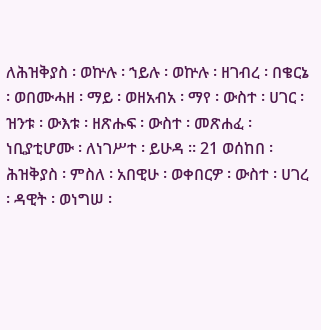ለሕዝቅያስ ፡ ወኵሉ ፡ ኀይሉ ፡ ወኵሉ ፡ ዘገብረ ፡ በቄርኔ ፡ ወበሙሓዘ ፡ ማይ ፡ ወዘአብአ ፡ ማየ ፡ ውስተ ፡ ሀገር ፡ ዝንቱ ፡ ውእቱ ፡ ዘጽሑፍ ፡ ውስተ ፡ መጽሐፈ ፡ ነቢያቲሆሙ ፡ ለነገሥተ ፡ ይሁዳ ። 21 ወሰከበ ፡ ሕዝቅያስ ፡ ምስለ ፡ አበዊሁ ፡ ወቀበርዎ ፡ ውስተ ፡ ሀገረ ፡ ዳዊት ፡ ወነግሠ ፡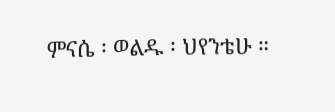ምናሴ ፡ ወልዱ ፡ ህየንቴሁ ።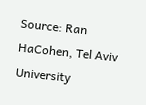Source: Ran HaCohen, Tel Aviv University